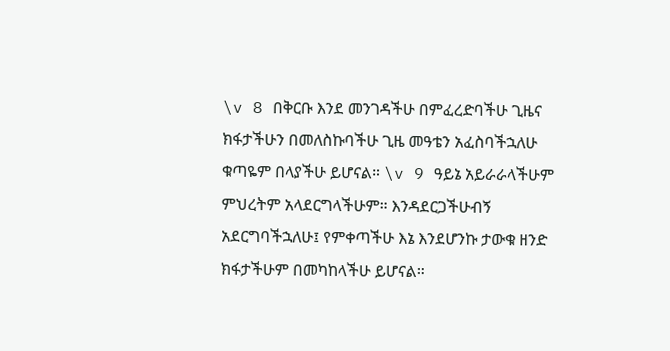\v 8 በቅርቡ እንደ መንገዳችሁ በምፈረድባችሁ ጊዜና ክፋታችሁን በመለስኩባችሁ ጊዜ መዓቴን አፈስባችኋለሁ ቁጣዬም በላያችሁ ይሆናል። \v 9 ዓይኔ አይራራላችሁም ምህረትም አላደርግላችሁም። እንዳደርጋችሁብኝ አደርግባችኋለሁ፤ የምቀጣችሁ እኔ እንደሆንኩ ታውቁ ዘንድ ክፋታችሁም በመካከላችሁ ይሆናል።